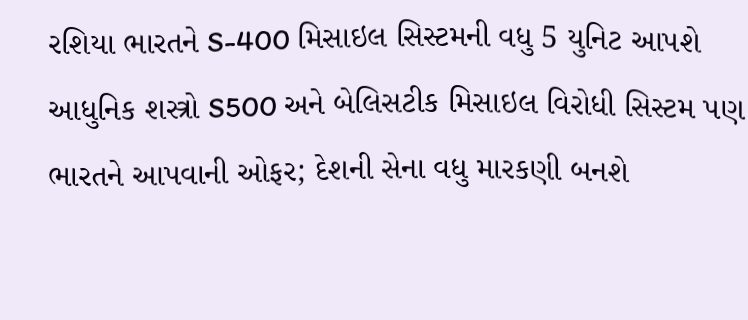રશિયા ભારતને S-400 મિસાઇલ સિસ્ટમની વધુ 5 યુનિટ આપશે
આધુનિક શસ્ત્રો S500 અને બેલિસટીક મિસાઇલ વિરોધી સિસ્ટમ પણ ભારતને આપવાની ઓફર; દેશની સેના વધુ મારકણી બનશે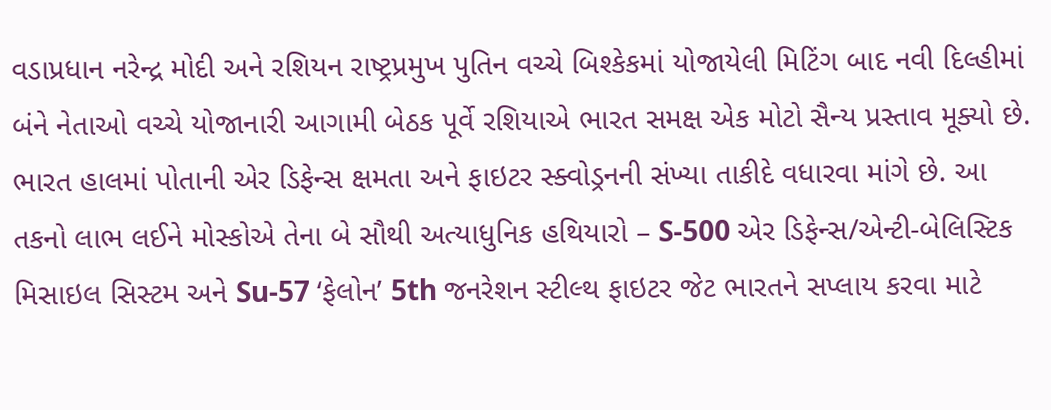વડાપ્રધાન નરેન્દ્ર મોદી અને રશિયન રાષ્ટ્રપ્રમુખ પુતિન વચ્ચે બિશ્કેકમાં યોજાયેલી મિટિંગ બાદ નવી દિલ્હીમાં બંને નેતાઓ વચ્ચે યોજાનારી આગામી બેઠક પૂર્વે રશિયાએ ભારત સમક્ષ એક મોટો સૈન્ય પ્રસ્તાવ મૂક્યો છે. ભારત હાલમાં પોતાની એર ડિફેન્સ ક્ષમતા અને ફાઇટર સ્ક્વોડ્રનની સંખ્યા તાકીદે વધારવા માંગે છે. આ તકનો લાભ લઈને મોસ્કોએ તેના બે સૌથી અત્યાધુનિક હથિયારો – S-500 એર ડિફેન્સ/એન્ટી-બેલિસ્ટિક મિસાઇલ સિસ્ટમ અને Su-57 ‘ફેલોન’ 5th જનરેશન સ્ટીલ્થ ફાઇટર જેટ ભારતને સપ્લાય કરવા માટે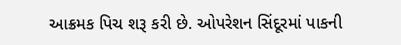આક્રમક પિચ શરૂ કરી છે. ઓપરેશન સિંદૂરમાં પાકની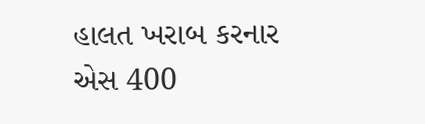હાલત ખરાબ કરનાર એસ 400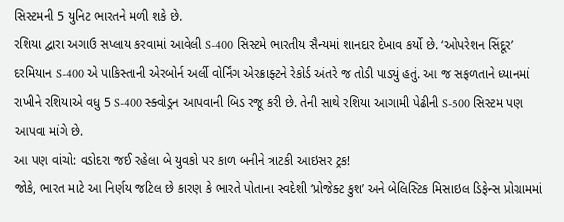સિસ્ટમની 5 યુનિટ ભારતને મળી શકે છે.
રશિયા દ્વારા અગાઉ સપ્લાય કરવામાં આવેલી S-400 સિસ્ટમે ભારતીય સૈન્યમાં શાનદાર દેખાવ કર્યો છે. ‘ઓપરેશન સિંદૂર’ દરમિયાન S-400 એ પાકિસ્તાની એરબોર્ન અર્લી વોર્નિંગ એરક્રાફ્ટને રેકોર્ડ અંતરે જ તોડી પાડ્યું હતું. આ જ સફળતાને ધ્યાનમાં રાખીને રશિયાએ વધુ 5 S-400 સ્ક્વોડ્રન આપવાની બિડ રજૂ કરી છે. તેની સાથે રશિયા આગામી પેઢીની S-500 સિસ્ટમ પણ આપવા માંગે છે.
આ પણ વાંચો: વડોદરા જઈ રહેલા બે યુવકો પર કાળ બનીને ત્રાટકી આઇસર ટ્રક!
જોકે, ભારત માટે આ નિર્ણય જટિલ છે કારણ કે ભારતે પોતાના સ્વદેશી ‘પ્રોજેક્ટ કુશ’ અને બેલિસ્ટિક મિસાઇલ ડિફેન્સ પ્રોગ્રામમાં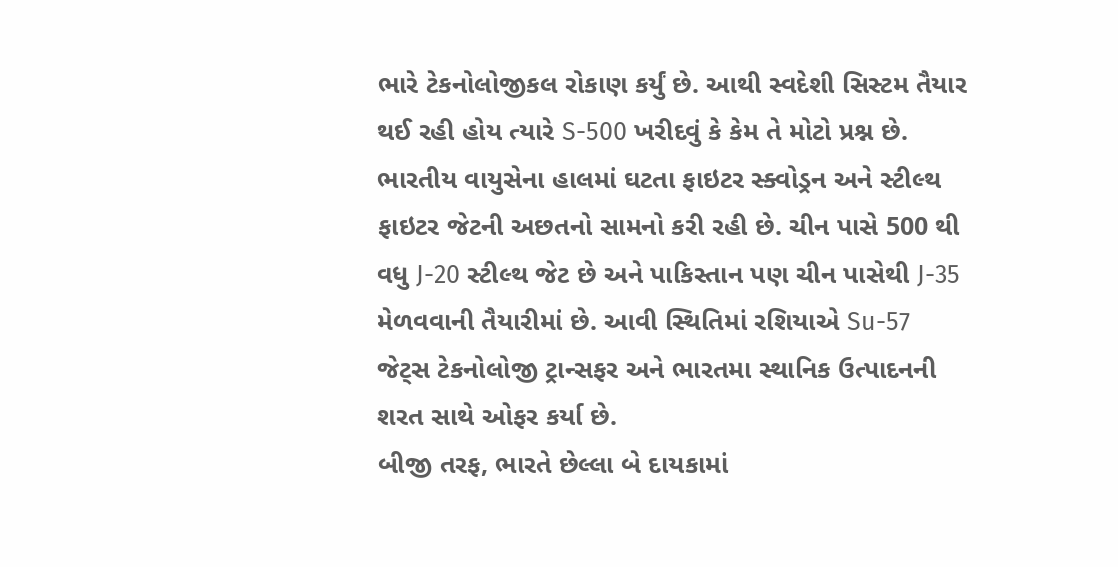ભારે ટેકનોલોજીકલ રોકાણ કર્યું છે. આથી સ્વદેશી સિસ્ટમ તૈયાર થઈ રહી હોય ત્યારે S-500 ખરીદવું કે કેમ તે મોટો પ્રશ્ન છે.
ભારતીય વાયુસેના હાલમાં ઘટતા ફાઇટર સ્ક્વોડ્રન અને સ્ટીલ્થ ફાઇટર જેટની અછતનો સામનો કરી રહી છે. ચીન પાસે 500 થી વધુ J-20 સ્ટીલ્થ જેટ છે અને પાકિસ્તાન પણ ચીન પાસેથી J-35 મેળવવાની તૈયારીમાં છે. આવી સ્થિતિમાં રશિયાએ Su-57 જેટ્સ ટેકનોલોજી ટ્રાન્સફર અને ભારતમા સ્થાનિક ઉત્પાદનની શરત સાથે ઓફર કર્યા છે.
બીજી તરફ, ભારતે છેલ્લા બે દાયકામાં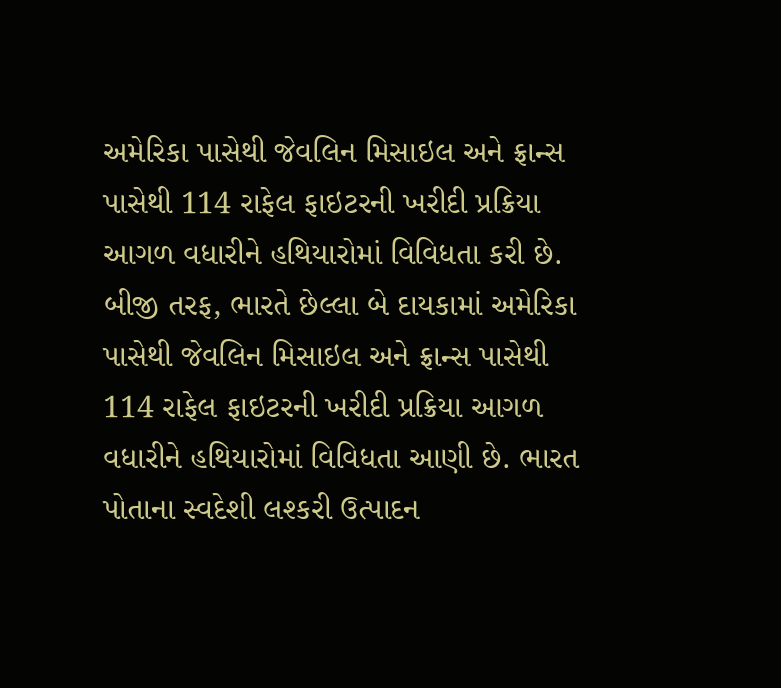અમેરિકા પાસેથી જેવલિન મિસાઇલ અને ફ્રાન્સ પાસેથી 114 રાફેલ ફાઇટરની ખરીદી પ્રક્રિયા આગળ વધારીને હથિયારોમાં વિવિધતા કરી છે.
બીજી તરફ, ભારતે છેલ્લા બે દાયકામાં અમેરિકા પાસેથી જેવલિન મિસાઇલ અને ફ્રાન્સ પાસેથી 114 રાફેલ ફાઇટરની ખરીદી પ્રક્રિયા આગળ વધારીને હથિયારોમાં વિવિધતા આણી છે. ભારત પોતાના સ્વદેશી લશ્કરી ઉત્પાદન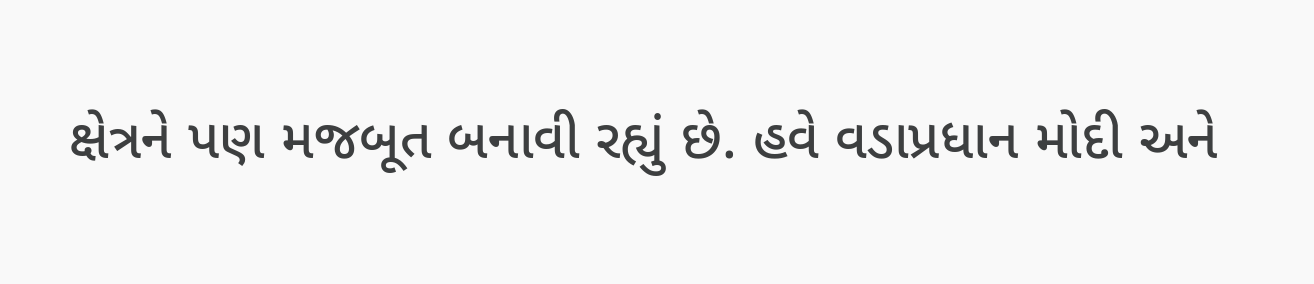ક્ષેત્રને પણ મજબૂત બનાવી રહ્યું છે. હવે વડાપ્રધાન મોદી અને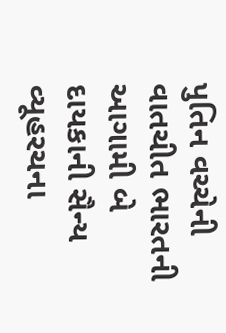પુતિન વચ્ચેની વાતચીત ભારતની આગામી બે દાયકાની સૈન્ય વ્યૂહરચના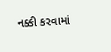નક્કી કરવામાં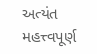અત્યંત મહત્ત્વપૂર્ણ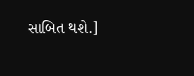સાબિત થશે.]